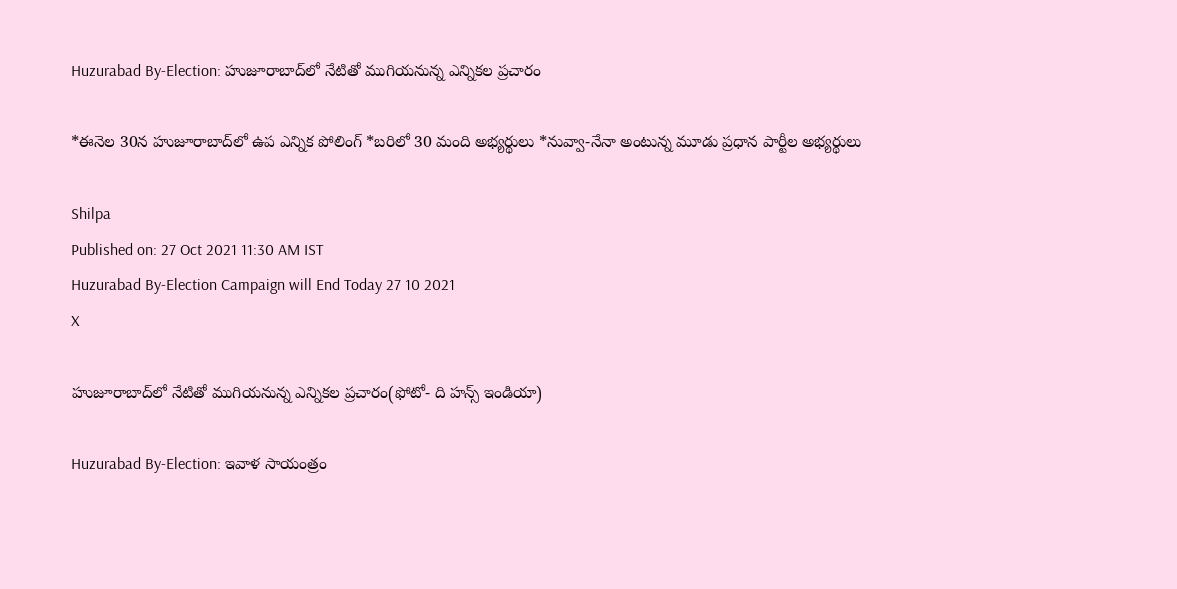Huzurabad By-Election: హుజూరాబాద్‌లో నేటితో ముగియనున్న ఎన్నికల ప్రచారం

*ఈనెల 30న హుజూరాబాద్‌లో ఉప ఎన్నిక పోలింగ్‌ *బరిలో 30 మంది అభ్యర్థులు *నువ్వా-నేనా అంటున్న మూడు ప్రధాన పార్టీల అభ్యర్థులు

Shilpa
Published on: 27 Oct 2021 11:30 AM IST
Huzurabad By-Election Campaign will End Today 27 10 2021
X

హుజూరాబాద్‌లో నేటితో ముగియనున్న ఎన్నికల ప్రచారం(ఫోటో- ది హన్స్ ఇండియా)

Huzurabad By-Election: ఇవాళ సాయంత్రం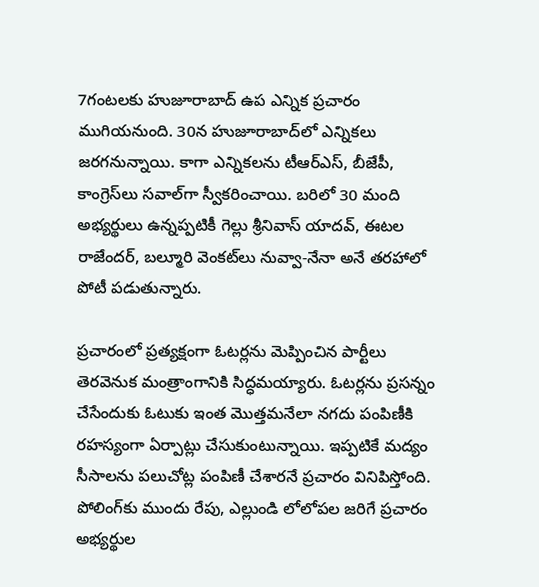7గంటలకు హుజూరాబాద్‌ ఉప ఎన్నిక ప్రచారం ముగియనుంది. 30న హుజూరాబాద్‌లో ఎన్నికలు జరగనున్నాయి. కాగా ఎన్నికలను టీఆర్ఎస్‌, బీజేపీ, కాంగ్రెస్‌లు సవాల్‌గా స్వీకరించాయి. బరిలో 30 మంది అభ్యర్థులు ఉన్నప్పటికీ గెల్లు శ్రీనివాస్‌ యాదవ్‌, ఈటల రాజేందర్‌, బల్మూరి వెంకట్‌లు నువ్వా-నేనా అనే తరహాలో పోటీ పడుతున్నారు.

ప్రచారంలో ప్రత్యక్షంగా ఓటర్లను మెప్పించిన పార్టీలు తెరవెనుక మంత్రాంగానికి సిద్ధమయ్యారు. ఓటర్లను ప్రసన్నం చేసేందుకు ఓటుకు ఇంత మొత్తమనేలా నగదు పంపిణీకి రహస్యంగా ఏర్పాట్లు చేసుకుంటున్నాయి. ఇప్పటికే మద్యం సీసాలను పలుచోట్ల పంపిణీ చేశారనే ప్రచారం వినిపిస్తోంది. పోలింగ్‌కు ముందు రేపు, ఎల్లుండి లోలోపల జరిగే ప్రచారం అభ్యర్థుల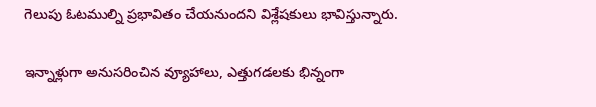గెలుపు ఓటముల్ని ప్రభావితం చేయనుందని విశ్లేషకులు భావిస్తున్నారు.

ఇన్నాళ్లుగా అనుసరించిన వ్యూహాలు, ఎత్తుగడలకు భిన్నంగా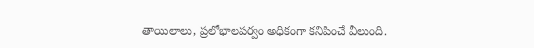తాయిలాలు, ప్రలోభాలపర్వం అధికంగా కనిపించే వీలుంది.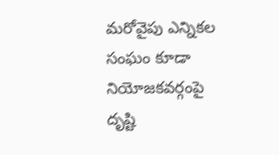మరోవైపు ఎన్నికల సంఘం కూడా నియోజకవర్గంపై దృష్టి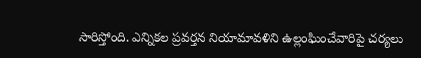సారిస్తోంది. ఎన్నికల ప్రవర్తన నియామావళిని ఉల్లంఘించేవారిపై చర్యలు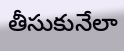తీసుకునేలా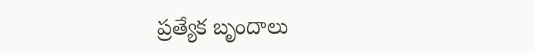ప్రత్యేక బృందాలు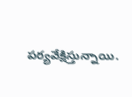పర్యవేక్షిస్తున్నాయి.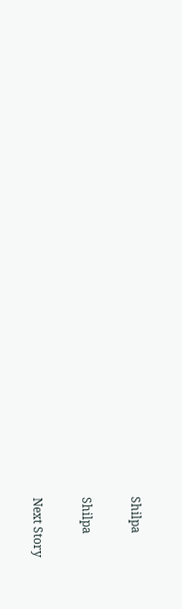Shilpa

Shilpa

Next Story